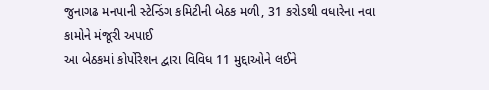જુનાગઢ મનપાની સ્ટેન્ડિંગ કમિટીની બેઠક મળી, 31 કરોડથી વધારેના નવા કામોને મંજૂરી અપાઈ
આ બેઠકમાં કોર્પોરેશન દ્વારા વિવિધ 11 મુદ્દાઓને લઈને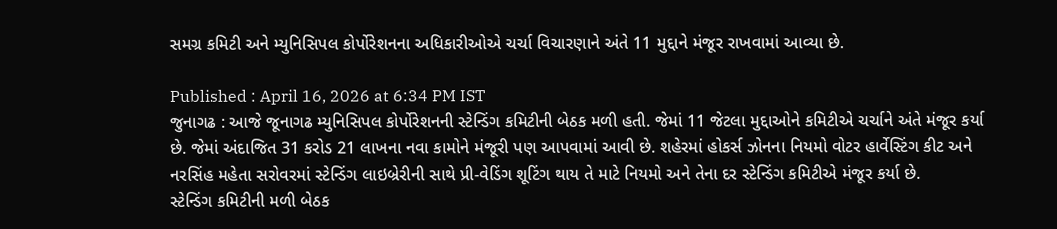સમગ્ર કમિટી અને મ્યુનિસિપલ કોર્પોરેશનના અધિકારીઓએ ચર્ચા વિચારણાને અંતે 11 મુદ્દાને મંજૂર રાખવામાં આવ્યા છે.

Published : April 16, 2026 at 6:34 PM IST
જુનાગઢ : આજે જૂનાગઢ મ્યુનિસિપલ કોર્પોરેશનની સ્ટેન્ડિંગ કમિટીની બેઠક મળી હતી. જેમાં 11 જેટલા મુદ્દાઓને કમિટીએ ચર્ચાને અંતે મંજૂર કર્યા છે. જેમાં અંદાજિત 31 કરોડ 21 લાખના નવા કામોને મંજૂરી પણ આપવામાં આવી છે. શહેરમાં હોકર્સ ઝોનના નિયમો વોટર હાર્વેસ્ટિંગ કીટ અને નરસિંહ મહેતા સરોવરમાં સ્ટેન્ડિંગ લાઇબ્રેરીની સાથે પ્રી-વેડિંગ શૂટિંગ થાય તે માટે નિયમો અને તેના દર સ્ટેન્ડિંગ કમિટીએ મંજૂર કર્યા છે.
સ્ટેન્ડિંગ કમિટીની મળી બેઠક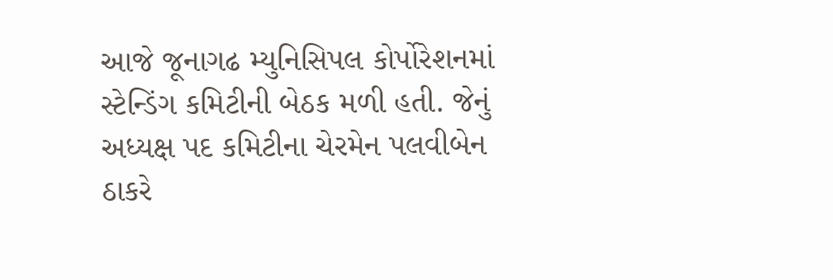આજે જૂનાગઢ મ્યુનિસિપલ કોર્પોરેશનમાં સ્ટેન્ડિંગ કમિટીની બેઠક મળી હતી. જેનું અધ્યક્ષ પદ કમિટીના ચેરમેન પલવીબેન ઠાકરે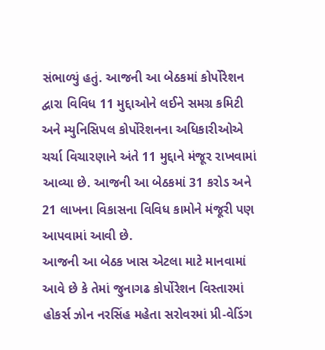સંભાળ્યું હતું. આજની આ બેઠકમાં કોર્પોરેશન દ્વારા વિવિધ 11 મુદ્દાઓને લઈને સમગ્ર કમિટી અને મ્યુનિસિપલ કોર્પોરેશનના અધિકારીઓએ ચર્ચા વિચારણાને અંતે 11 મુદ્દાને મંજૂર રાખવામાં આવ્યા છે. આજની આ બેઠકમાં 31 કરોડ અને 21 લાખના વિકાસના વિવિધ કામોને મંજૂરી પણ આપવામાં આવી છે.
આજની આ બેઠક ખાસ એટલા માટે માનવામાં આવે છે કે તેમાં જુનાગઢ કોર્પોરેશન વિસ્તારમાં હોકર્સ ઝોન નરસિંહ મહેતા સરોવરમાં પ્રી-વેડિંગ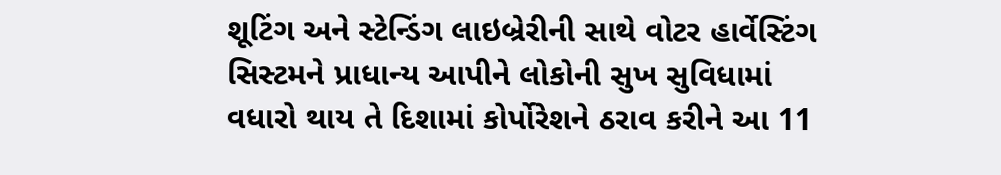શૂટિંગ અને સ્ટેન્ડિંગ લાઇબ્રેરીની સાથે વોટર હાર્વેસ્ટિંગ સિસ્ટમને પ્રાધાન્ય આપીને લોકોની સુખ સુવિધામાં વધારો થાય તે દિશામાં કોર્પોરેશને ઠરાવ કરીને આ 11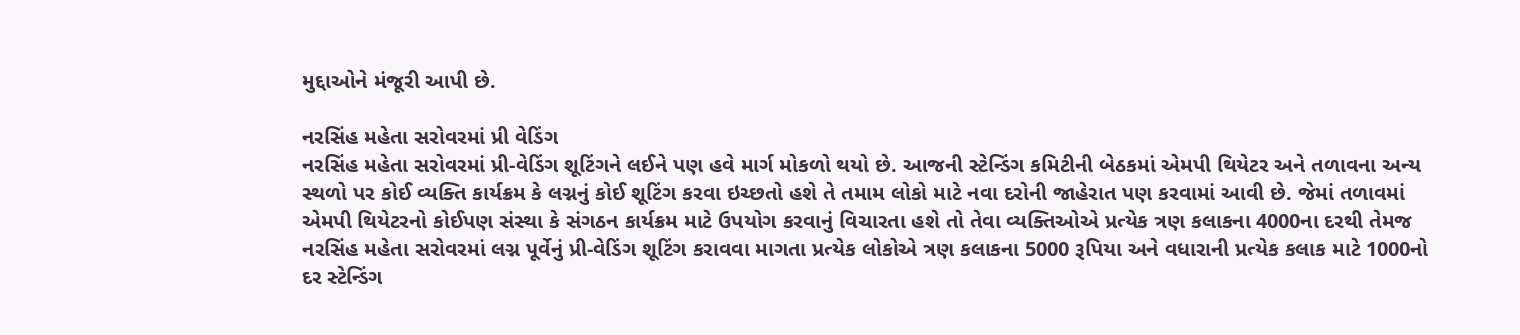મુદ્દાઓને મંજૂરી આપી છે.

નરસિંહ મહેતા સરોવરમાં પ્રી વેડિંગ
નરસિંહ મહેતા સરોવરમાં પ્રી-વેડિંગ શૂટિંગને લઈને પણ હવે માર્ગ મોકળો થયો છે. આજની સ્ટેન્ડિંગ કમિટીની બેઠકમાં એમપી થિયેટર અને તળાવના અન્ય સ્થળો પર કોઈ વ્યક્તિ કાર્યક્રમ કે લગ્નનું કોઈ શૂટિંગ કરવા ઇચ્છતો હશે તે તમામ લોકો માટે નવા દરોની જાહેરાત પણ કરવામાં આવી છે. જેમાં તળાવમાં એમપી થિયેટરનો કોઈપણ સંસ્થા કે સંગઠન કાર્યક્રમ માટે ઉપયોગ કરવાનું વિચારતા હશે તો તેવા વ્યક્તિઓએ પ્રત્યેક ત્રણ કલાકના 4000ના દરથી તેમજ નરસિંહ મહેતા સરોવરમાં લગ્ન પૂર્વેનું પ્રી-વેડિંગ શૂટિંગ કરાવવા માગતા પ્રત્યેક લોકોએ ત્રણ કલાકના 5000 રૂપિયા અને વધારાની પ્રત્યેક કલાક માટે 1000નો દર સ્ટેન્ડિંગ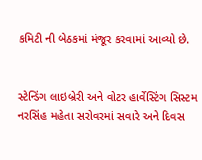કમિટી ની બેઠકમાં મંજૂર કરવામાં આવ્યો છે.


સ્ટેન્ડિંગ લાઇબ્રેરી અને વોટર હાર્વેસ્ટિંગ સિસ્ટમ
નરસિંહ મહેતા સરોવરમાં સવારે અને દિવસ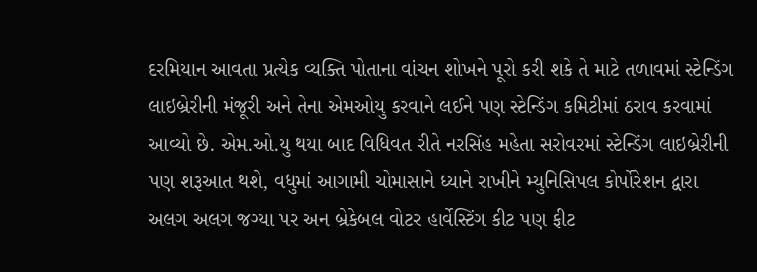દરમિયાન આવતા પ્રત્યેક વ્યક્તિ પોતાના વાંચન શોખને પૂરો કરી શકે તે માટે તળાવમાં સ્ટેન્ડિંગ લાઇબ્રેરીની મંજૂરી અને તેના એમઓયુ કરવાને લઈને પણ સ્ટેન્ડિંગ કમિટીમાં ઠરાવ કરવામાં આવ્યો છે. એમ.ઓ.યુ થયા બાદ વિધિવત રીતે નરસિંહ મહેતા સરોવરમાં સ્ટેન્ડિંગ લાઇબ્રેરીની પણ શરૂઆત થશે, વધુમાં આગામી ચોમાસાને ધ્યાને રાખીને મ્યુનિસિપલ કોર્પોરેશન દ્વારા અલગ અલગ જગ્યા પર અન બ્રેકેબલ વોટર હાર્વેસ્ટિંગ કીટ પણ ફીટ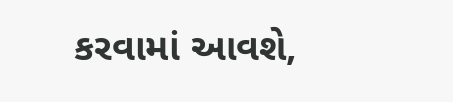કરવામાં આવશે,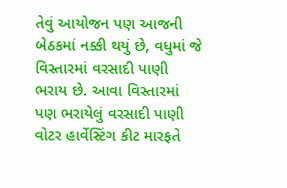તેવું આયોજન પણ આજની બેઠકમાં નક્કી થયું છે, વધુમાં જે વિસ્તારમાં વરસાદી પાણી ભરાય છે. આવા વિસ્તારમાં પણ ભરાયેલું વરસાદી પાણી વોટર હાર્વેસ્ટિંગ કીટ મારફતે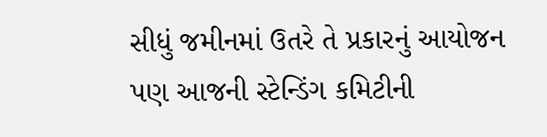સીધું જમીનમાં ઉતરે તે પ્રકારનું આયોજન પણ આજની સ્ટેન્ડિંગ કમિટીની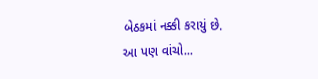બેઠકમાં નક્કી કરાયું છે.
આ પણ વાંચો...